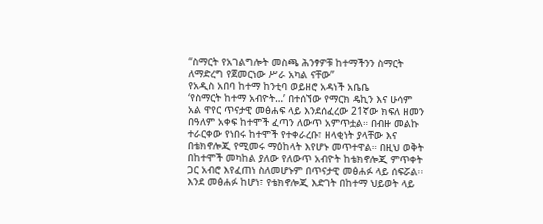“ስማርት የአገልግሎት መስጫ ሕንፃዎቹ ከተማችንን ስማርት ለማድረግ የጀመርነው ሥራ አካል ናቸው”
የአዲስ አበባ ከተማ ከንቲባ ወይዘሮ አዳነች አቤቤ
‘የስማርት ከተማ አብዮት…’ በተሰኘው የማርክ ዴኪን እና ሁሳም አል ዋየር ጥናታዊ መፅሐፍ ላይ እንደሰፈረው 21ኛው ክፍለ ዘመን በዓለም አቀፍ ከተሞች ፈጣን ለውጥ አምጥቷል። በብዙ መልኩ ተራርቀው የነበሩ ከተሞች የተቀራረቡ፣ ዘላቂነት ያላቸው እና በቴክኖሎጂ የሚመሩ ማዕከላት እየሆኑ መጥተዋል። በዚህ ወቅት በከተሞች መካከል ያለው የለውጥ አብዮት ከቴክኖሎጂ ምጥቀት ጋር አብሮ እየፈጠነ ስለመሆኑም በጥናታዊ መፅሐፉ ላይ ሰፍሯል፡፡
እንደ መፅሐፉ ከሆነ፣ የቴክኖሎጂ እድገት በከተማ ህይወት ላይ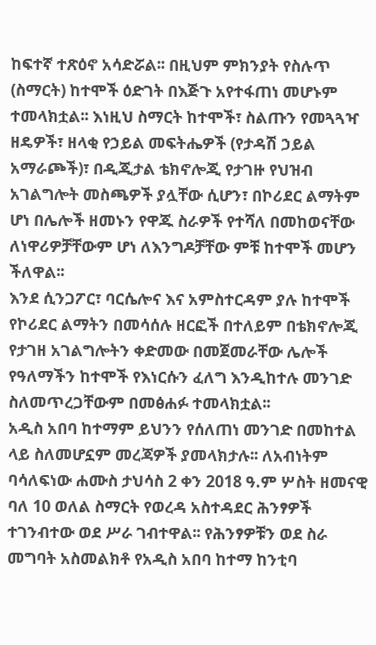ከፍተኛ ተጽዕኖ አሳድሯል፡፡ በዚህም ምክንያት የስሉጥ (ስማርት) ከተሞች ዕድገት በእጅጉ አየተፋጠነ መሆኑም ተመላክቷል፡፡ እነዚህ ስማርት ከተሞች፣ ስልጡን የመጓጓዣ ዘዴዎች፣ ዘላቂ የኃይል መፍትሔዎች (የታዳሽ ኃይል አማራጮች)፣ በዲጂታል ቴክኖሎጂ የታገዙ የህዝብ አገልግሎት መስጫዎች ያሏቸው ሲሆን፣ በኮሪደር ልማትም ሆነ በሌሎች ዘመኑን የዋጁ ስራዎች የተሻለ በመከወናቸው ለነዋሪዎቻቸውም ሆነ ለእንግዶቻቸው ምቹ ከተሞች መሆን ችለዋል፡፡
እንደ ሲንጋፖር፣ ባርሴሎና እና አምስተርዳም ያሉ ከተሞች የኮሪደር ልማትን በመሳሰሉ ዘርፎች በተለይም በቴክኖሎጂ የታገዘ አገልግሎትን ቀድመው በመጀመራቸው ሌሎች የዓለማችን ከተሞች የእነርሱን ፈለግ እንዲከተሉ መንገድ ስለመጥረጋቸውም በመፅሐፉ ተመላክቷል፡፡
አዲስ አበባ ከተማም ይህንን የሰለጠነ መንገድ በመከተል ላይ ስለመሆኗም መረጃዎች ያመላክታሉ፡፡ ለአብነትም ባሳለፍነው ሐሙስ ታህሳስ 2 ቀን 2018 ዓ.ም ሦስት ዘመናዊ ባለ 10 ወለል ስማርት የወረዳ አስተዳደር ሕንፃዎች ተገንብተው ወደ ሥራ ገብተዋል፡፡ የሕንፃዎቹን ወደ ስራ መግባት አስመልክቶ የአዲስ አበባ ከተማ ከንቲባ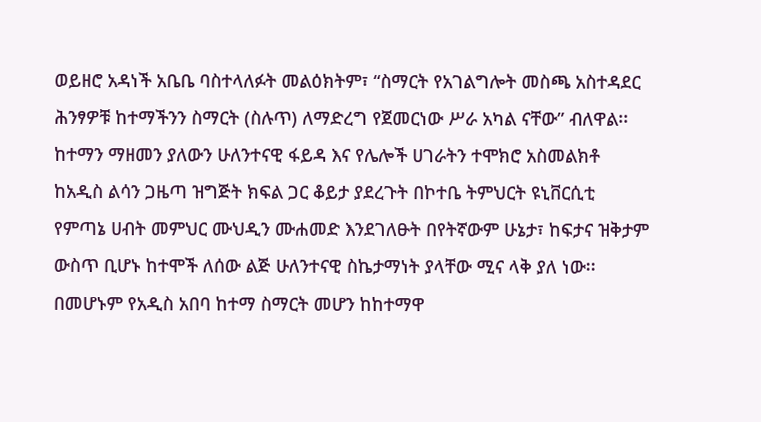ወይዘሮ አዳነች አቤቤ ባስተላለፉት መልዕክትም፣ “ስማርት የአገልግሎት መስጫ አስተዳደር ሕንፃዎቹ ከተማችንን ስማርት (ስሉጥ) ለማድረግ የጀመርነው ሥራ አካል ናቸው” ብለዋል፡፡
ከተማን ማዘመን ያለውን ሁለንተናዊ ፋይዳ እና የሌሎች ሀገራትን ተሞክሮ አስመልክቶ ከአዲስ ልሳን ጋዜጣ ዝግጅት ክፍል ጋር ቆይታ ያደረጉት በኮተቤ ትምህርት ዩኒቨርሲቲ የምጣኔ ሀብት መምህር ሙህዲን ሙሐመድ እንደገለፁት በየትኛውም ሁኔታ፣ ከፍታና ዝቅታም ውስጥ ቢሆኑ ከተሞች ለሰው ልጅ ሁለንተናዊ ስኬታማነት ያላቸው ሚና ላቅ ያለ ነው፡፡ በመሆኑም የአዲስ አበባ ከተማ ስማርት መሆን ከከተማዋ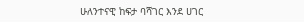ሁለንተናዊ ከፍታ ባሻገር እንደ ሀገር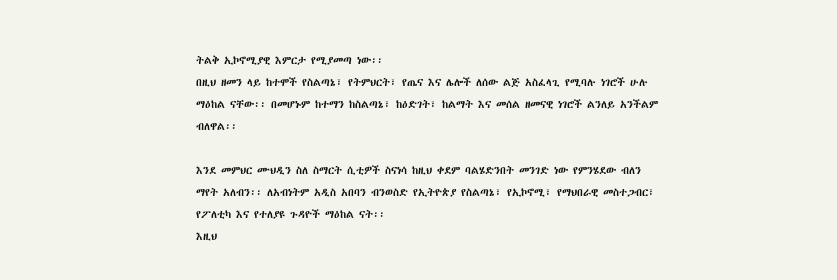ትልቅ ኢኮኖሚያዊ እምርታ የሚያመጣ ነው፡፡
በዚህ ዘመን ላይ ከተሞች የስልጣኔ፣ የትምህርት፣ የጤና እና ሌሎች ለሰው ልጅ አስፈላጊ የሚባሉ ነገሮች ሁሉ ማዕከል ናቸው፡፡ በመሆኑም ከተማን ከስልጣኔ፣ ከዕድገት፣ ከልማት እና መሰል ዘመናዊ ነገሮች ልንለይ አንችልም ብለዋል፡፡

እንደ መምህር ሙህዲን ስለ ስማርት ሲቲዎች ስናነሳ ከዚህ ቀደም ባልሄድንበት መንገድ ነው የምንሄደው ብለን ማየት አለብን፡፡ ለአብነትም አዲስ አበባን ብንወስድ የኢትዮጵያ የስልጣኔ፣ የኢኮኖሚ፣ የማህበራዊ መስተጋብር፣ የፖለቲካ እና የተለያዩ ጉዳዮች ማዕከል ናት፡፡
እዚህ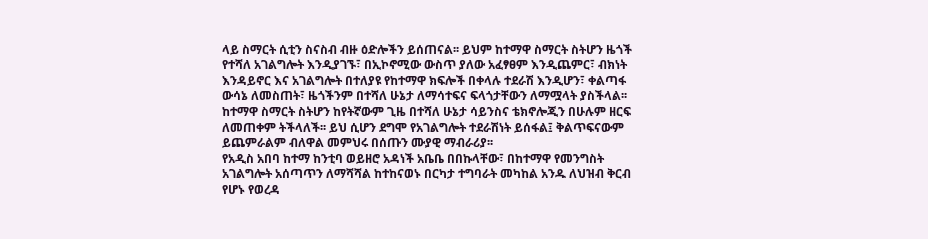ላይ ስማርት ሲቲን ስናስብ ብዙ ዕድሎችን ይሰጠናል፡፡ ይህም ከተማዋ ስማርት ስትሆን ዜጎች የተሻለ አገልግሎት እንዲያገኙ፣ በኢኮኖሚው ውስጥ ያለው አፈፃፀም እንዲጨምር፣ ብክነት እንዳይኖር እና አገልግሎት በተለያዩ የከተማዋ ክፍሎች በቀላሉ ተደራሽ እንዲሆን፣ ቀልጣፋ ውሳኔ ለመስጠት፣ ዜጎችንም በተሻለ ሁኔታ ለማሳተፍና ፍላጎታቸውን ለማሟላት ያስችላል፡፡ ከተማዋ ስማርት ስትሆን ከየትኛውም ጊዜ በተሻለ ሁኔታ ሳይንስና ቴክኖሎጂን በሁሉም ዘርፍ ለመጠቀም ትችላለች፡፡ ይህ ሲሆን ደግሞ የአገልግሎት ተደራሽነት ይሰፋል፤ ቅልጥፍናውም ይጨምራልም ብለዋል መምህሩ በሰጡን ሙያዊ ማብራሪያ፡፡
የአዲስ አበባ ከተማ ከንቲባ ወይዘሮ አዳነች አቤቤ በበኩላቸው፣ በከተማዋ የመንግስት አገልግሎት አሰጣጥን ለማሻሻል ከተከናወኑ በርካታ ተግባራት መካከል አንዱ ለህዝብ ቅርብ የሆኑ የወረዳ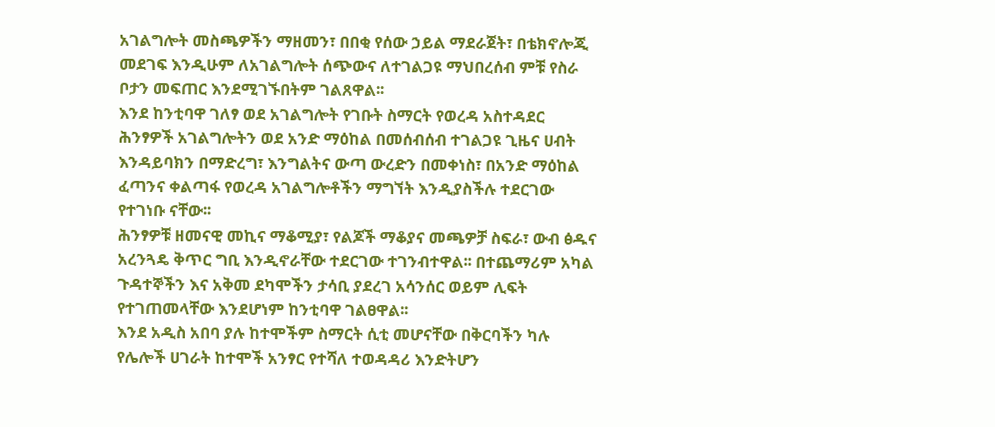አገልግሎት መስጫዎችን ማዘመን፣ በበቂ የሰው ኃይል ማደራጀት፣ በቴክኖሎጂ መደገፍ እንዲሁም ለአገልግሎት ሰጭውና ለተገልጋዩ ማህበረሰብ ምቹ የስራ ቦታን መፍጠር እንደሚገኙበትም ገልጸዋል፡፡
እንደ ከንቲባዋ ገለፃ ወደ አገልግሎት የገቡት ስማርት የወረዳ አስተዳደር ሕንፃዎች አገልግሎትን ወደ አንድ ማዕከል በመሰብሰብ ተገልጋዩ ጊዜና ሀብት እንዳይባክን በማድረግ፣ እንግልትና ውጣ ውረድን በመቀነስ፣ በአንድ ማዕከል ፈጣንና ቀልጣፋ የወረዳ አገልግሎቶችን ማግኘት እንዲያስችሉ ተደርገው የተገነቡ ናቸው፡፡
ሕንፃዎቹ ዘመናዊ መኪና ማቆሚያ፣ የልጆች ማቆያና መጫዎቻ ስፍራ፣ ውብ ፅዱና አረንጓዴ ቅጥር ግቢ እንዲኖራቸው ተደርገው ተገንብተዋል፡፡ በተጨማሪም አካል ጉዳተኞችን እና አቅመ ደካሞችን ታሳቢ ያደረገ አሳንሰር ወይም ሊፍት የተገጠመላቸው እንደሆነም ከንቲባዋ ገልፀዋል፡፡
እንደ አዲስ አበባ ያሉ ከተሞችም ስማርት ሲቲ መሆናቸው በቅርባችን ካሉ የሌሎች ሀገራት ከተሞች አንፃር የተሻለ ተወዳዳሪ እንድትሆን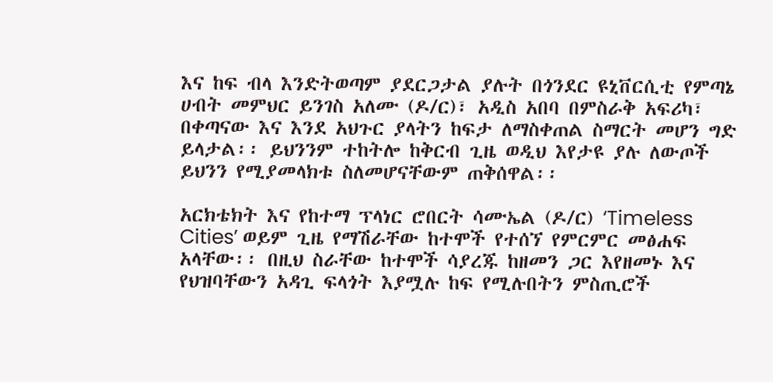እና ከፍ ብላ እንድትወጣም ያደርጋታል ያሉት በጎንደር ዩኒቨርሲቲ የምጣኔ ሀብት መምህር ይንገስ አለሙ (ዶ/ር)፣ አዲስ አበባ በምስራቅ አፍሪካ፣ በቀጣናው እና እንደ አህጉር ያላትን ከፍታ ለማስቀጠል ስማርት መሆን ግድ ይላታል፡፡ ይህንንም ተከትሎ ከቅርብ ጊዜ ወዲህ እየታዩ ያሉ ለውጦች ይህንን የሚያመላክቱ ስለመሆናቸውም ጠቅሰዋል፡፡

አርክቴክት እና የከተማ ፕላነር ሮበርት ሳሙኤል (ዶ/ር) ‘Timeless Cities’ ወይም ጊዜ የማሽራቸው ከተሞች የተሰኘ የምርምር መፅሐፍ አላቸው፡፡ በዚህ ስራቸው ከተሞች ሳያረጁ ከዘመን ጋር እየዘመኑ እና የህዝባቸውን አዳጊ ፍላጎት እያሟሉ ከፍ የሚሉበትን ምስጢሮች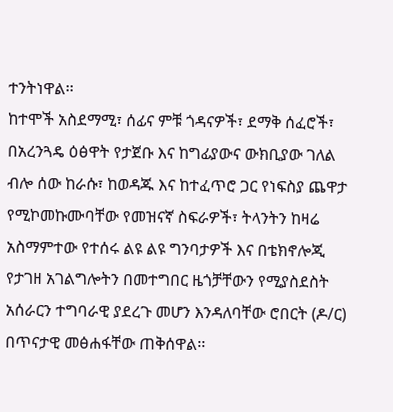ተንትነዋል፡፡
ከተሞች አስደማሚ፣ ሰፊና ምቹ ጎዳናዎች፣ ደማቅ ሰፈሮች፣ በአረንጓዴ ዕፅዋት የታጀቡ እና ከግፊያውና ውክቢያው ገለል ብሎ ሰው ከራሱ፣ ከወዳጁ እና ከተፈጥሮ ጋር የነፍስያ ጨዋታ የሚኮመኩሙባቸው የመዝናኛ ስፍራዎች፣ ትላንትን ከዛሬ አስማምተው የተሰሩ ልዩ ልዩ ግንባታዎች እና በቴክኖሎጂ የታገዘ አገልግሎትን በመተግበር ዜጎቻቸውን የሚያስደስት አሰራርን ተግባራዊ ያደረጉ መሆን እንዳለባቸው ሮበርት (ዶ/ር) በጥናታዊ መፅሐፋቸው ጠቅሰዋል፡፡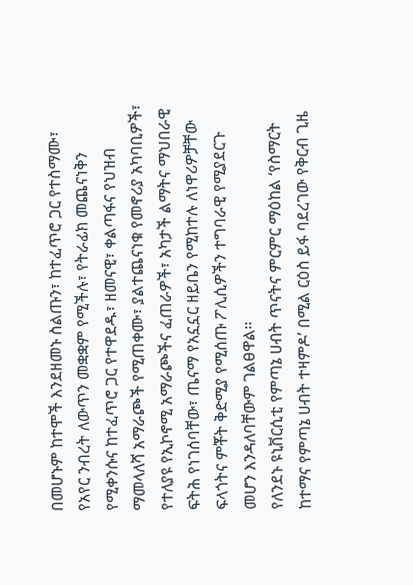በመሆኑም ከተሞች እንደዘመኑ ስልጡን፣ ከተፈጥሮ ጋር የተስማሙ፣ የአየር ንብረት ለውጥን መቋቋም የሚችሉ፣ የትራፊክ መጨናነቅን የሚቀንሱና ከተፈጥሮ ጋር የተዋደዱ፣ ዘመናዊ፣ ቀልጣፋና የህዝብ ማመላለሻ አማራጮች የሚጠቀሙ፣ ያልተጨናነቁ የመኖሪያ አካባቢዎች፣ የተለያዩ የኢኮኖሚ አማራጮችና ፈጠራዎች፣ አካታች ልማትና ማህበራዊ ፍትሕ የነገሰባቸው፣ ጤናማ የአኗኗር ዘይቤን የሚከተሉ ለነዋሪዎቻቸው ፍላጎትና ምቾት ቅድሚያ የሚሰጡ ፖሊሲዎችን ተግባራዊ የሚያደርጉ መሆን እንዳለባቸውም ገልፀዋል፡፡
የለንደኑ ዩኒቨርሲቲ የምጣኔ ሀብት ጥናትና ምርምር ማዕከል ‘የስማርት ከተማና የምጣኔ ሀብት ተዛምዶ’ በሚል ርዕስ ይፋ ባደረገው የቅርብ ጊዜ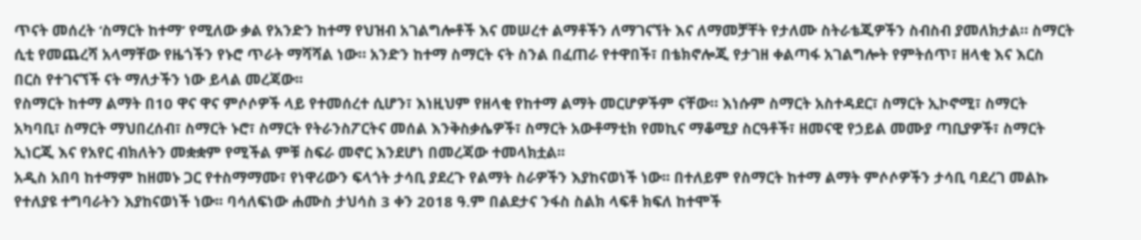ጥናት መሰረት ‘ስማርት ከተማ’ የሚለው ቃል የአንድን ከተማ የህዝብ አገልግሎቶች እና መሠረተ ልማቶችን ለማገናኘት እና ለማመቻቸት የታለሙ ስትራቴጂዎችን ስብስብ ያመለክታል። ስማርት ሲቲ የመጨረሻ አላማቸው የዜጎችን የኑሮ ጥራት ማሻሻል ነው። አንድን ከተማ ስማርት ናት ስንል በፈጠራ የተዋበች፣ በቴክኖሎጂ የታገዘ ቀልጣፋ አገልግሎት የምትሰጥ፣ ዘላቂ እና እርስ በርስ የተገናኘች ናት ማለታችን ነው ይላል መረጃው፡፡
የስማርት ከተማ ልማት በ10 ዋና ዋና ምሶሶዎች ላይ የተመሰረተ ሲሆን፣ እነዚህም የዘላቂ የከተማ ልማት መርሆዎችም ናቸው። እነሱም ስማርት አስተዳደር፣ ስማርት ኢኮኖሚ፣ ስማርት አካባቢ፣ ስማርት ማህበረሰብ፣ ስማርት ኑሮ፣ ስማርት የትራንስፖርትና መሰል እንቅስቃሴዎች፣ ስማርት አውቶማቲክ የመኪና ማቆሚያ ስርዓቶች፣ ዘመናዊ የኃይል መሙያ ጣቢያዎች፣ ስማርት ኢነርጂ እና የአየር ብክለትን መቋቋም የሚችል ምቹ ስፍራ መኖር እንደሆነ በመረጃው ተመላክቷል፡፡
አዲስ አበባ ከተማም ከዘመኑ ጋር የተስማማሙ፣ የነዋሪውን ፍላጎት ታሳቢ ያደረጉ የልማት ስራዎችን እያከናወነች ነው፡፡ በተለይም የስማርት ከተማ ልማት ምሶሶዎችን ታሳቢ ባደረገ መልኩ የተለያዩ ተግባራትን እያከናወነች ነው፡፡ ባሳለፍነው ሐሙስ ታህሳስ 3 ቀን 2018 ዓ.ም በልደታና ንፋስ ስልክ ላፍቶ ክፍለ ከተሞች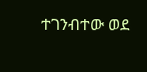ተገንብተው ወደ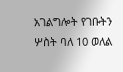አገልግሎት የገቡትን ሦስት ባለ 10 ወለል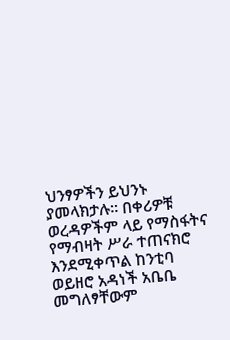ህንፃዎችን ይህንኑ ያመላክታሉ፡፡ በቀሪዎቹ ወረዳዎችም ላይ የማስፋትና የማብዛት ሥራ ተጠናክሮ እንደሚቀጥል ከንቲባ ወይዘሮ አዳነች አቤቤ መግለፃቸውም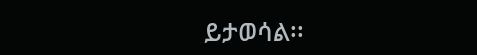ይታወሳል፡፡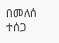በመለሰ ተሰጋ